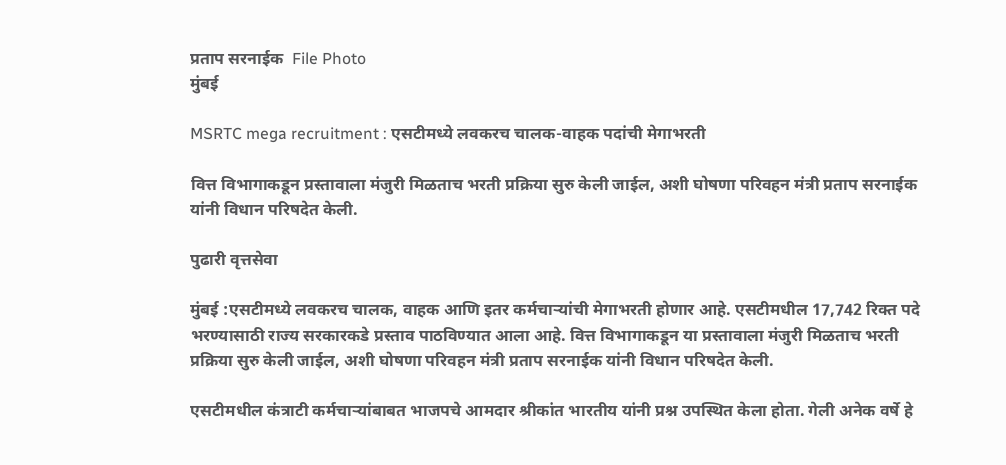प्रताप सरनाईक  File Photo
मुंबई

MSRTC mega recruitment : एसटीमध्ये लवकरच चालक-वाहक पदांची मेगाभरती

वित्त विभागाकडून प्रस्तावाला मंजुरी मिळताच भरती प्रक्रिया सुरु केली जाईल, अशी घोषणा परिवहन मंत्री प्रताप सरनाईक यांनी विधान परिषदेत केली.

पुढारी वृत्तसेवा

मुंबई :एसटीमध्ये लवकरच चालक, वाहक आणि इतर कर्मचाऱ्यांची मेगाभरती होणार आहे. एसटीमधील 17,742 रिक्त पदे भरण्यासाठी राज्य सरकारकडे प्रस्ताव पाठविण्यात आला आहे. वित्त विभागाकडून या प्रस्तावाला मंजुरी मिळताच भरती प्रक्रिया सुरु केली जाईल, अशी घोषणा परिवहन मंत्री प्रताप सरनाईक यांनी विधान परिषदेत केली.

एसटीमधील कंत्राटी कर्मचाऱ्यांबाबत भाजपचे आमदार श्रीकांत भारतीय यांनी प्रश्न उपस्थित केला होता. गेली अनेक वर्षे हे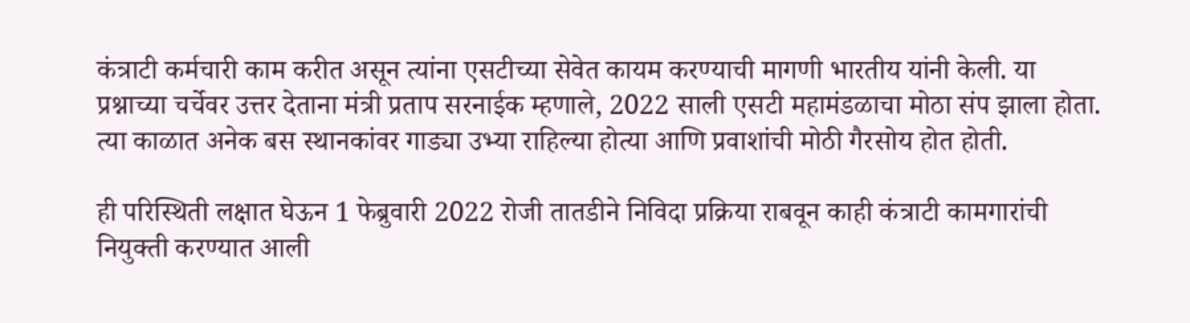कंत्राटी कर्मचारी काम करीत असून त्यांना एसटीच्या सेवेत कायम करण्याची मागणी भारतीय यांनी केली. या प्रश्नाच्या चर्चेवर उत्तर देताना मंत्री प्रताप सरनाईक म्हणाले, 2022 साली एसटी महामंडळाचा मोठा संप झाला होता. त्या काळात अनेक बस स्थानकांवर गाड्या उभ्या राहिल्या होत्या आणि प्रवाशांची मोठी गैरसोय होत होती.

ही परिस्थिती लक्षात घेऊन 1 फेब्रुवारी 2022 रोजी तातडीने निविदा प्रक्रिया राबवून काही कंत्राटी कामगारांची नियुक्ती करण्यात आली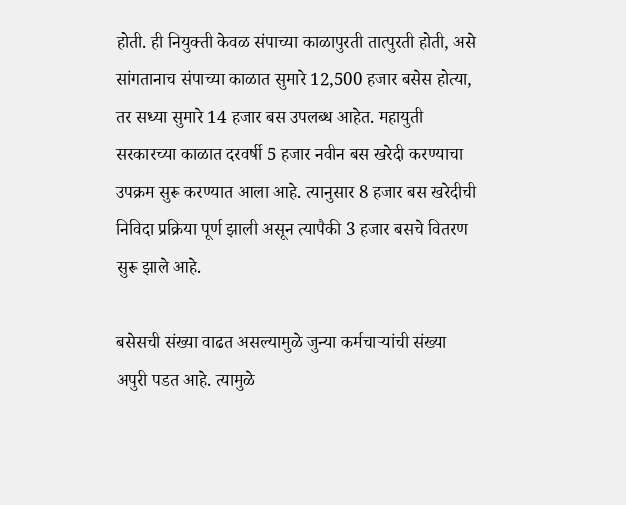होती. ही नियुक्ती केवळ संपाच्या काळापुरती तात्पुरती होती, असे सांगतानाच संपाच्या काळात सुमारे 12,500 हजार बसेस होत्या, तर सध्या सुमारे 14 हजार बस उपलब्ध आहेत. महायुती सरकारच्या काळात दरवर्षी 5 हजार नवीन बस खरेदी करण्याचा उपक्रम सुरू करण्यात आला आहे. त्यानुसार 8 हजार बस खरेदीची निविदा प्रक्रिया पूर्ण झाली असून त्यापैकी 3 हजार बसचे वितरण सुरू झाले आहे.

बसेसची संख्या वाढत असल्यामुळे जुन्या कर्मचाऱ्यांची संख्या अपुरी पडत आहे. त्यामुळे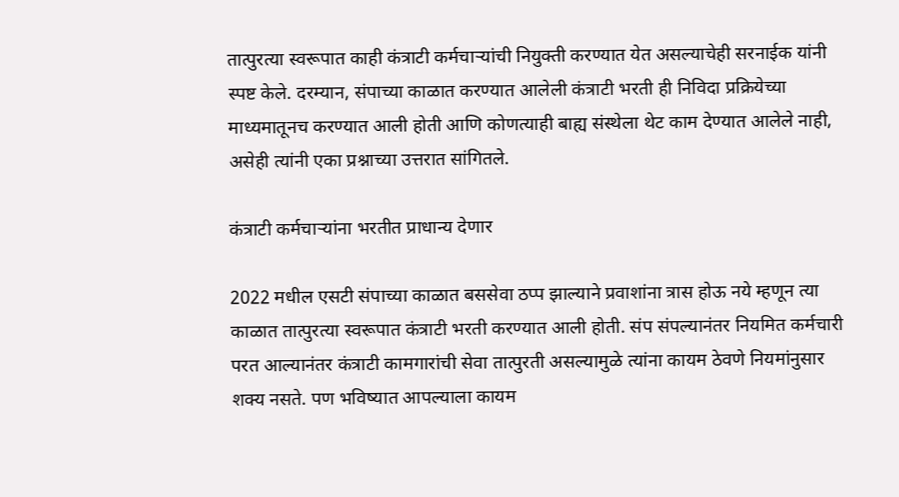तात्पुरत्या स्वरूपात काही कंत्राटी कर्मचाऱ्यांची नियुक्ती करण्यात येत असल्याचेही सरनाईक यांनी स्पष्ट केले. दरम्यान, संपाच्या काळात करण्यात आलेली कंत्राटी भरती ही निविदा प्रक्रियेच्या माध्यमातूनच करण्यात आली होती आणि कोणत्याही बाह्य संस्थेला थेट काम देण्यात आलेले नाही, असेही त्यांनी एका प्रश्नाच्या उत्तरात सांगितले.

कंत्राटी कर्मचाऱ्यांना भरतीत प्राधान्य देणार

2022 मधील एसटी संपाच्या काळात बससेवा ठप्प झाल्याने प्रवाशांना त्रास होऊ नये म्हणून त्या काळात तात्पुरत्या स्वरूपात कंत्राटी भरती करण्यात आली होती. संप संपल्यानंतर नियमित कर्मचारी परत आल्यानंतर कंत्राटी कामगारांची सेवा तात्पुरती असल्यामुळे त्यांना कायम ठेवणे नियमांनुसार शक्य नसते. पण भविष्यात आपल्याला कायम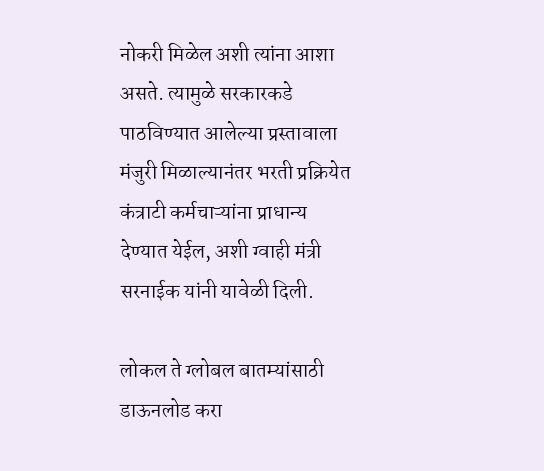नोकरी मिळेल अशी त्यांना आशा असते. त्यामुळे सरकारकडे पाठविण्यात आलेल्या प्रस्तावाला मंजुरी मिळाल्यानंतर भरती प्रक्रियेत कंत्राटी कर्मचाऱ्यांना प्राधान्य देण्यात येईल, अशी ग्वाही मंत्री सरनाईक यांनी यावेळी दिली.

लोकल ते ग्लोबल बातम्यांसाठी डाऊनलोड करा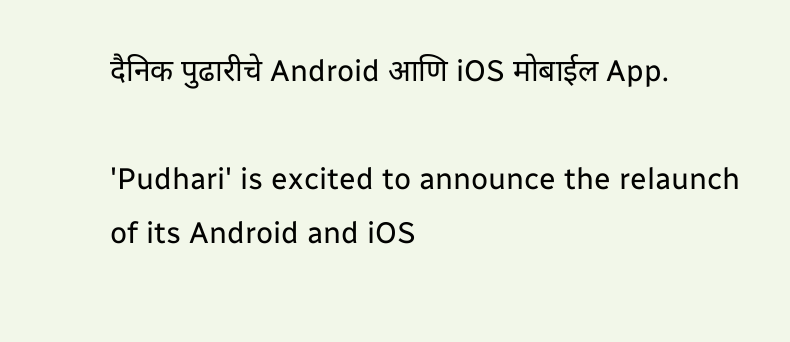दैनिक पुढारीचे Android आणि iOS मोबाईल App.

'Pudhari' is excited to announce the relaunch of its Android and iOS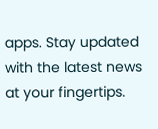apps. Stay updated with the latest news at your fingertips.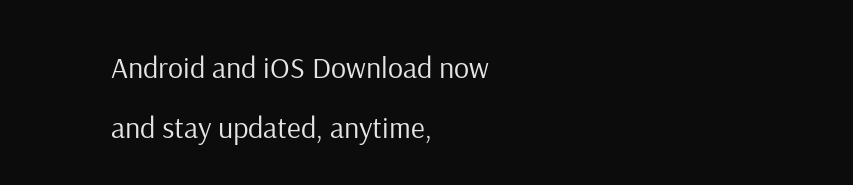Android and iOS Download now and stay updated, anytime,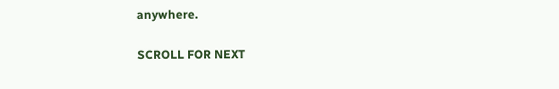anywhere.

SCROLL FOR NEXT